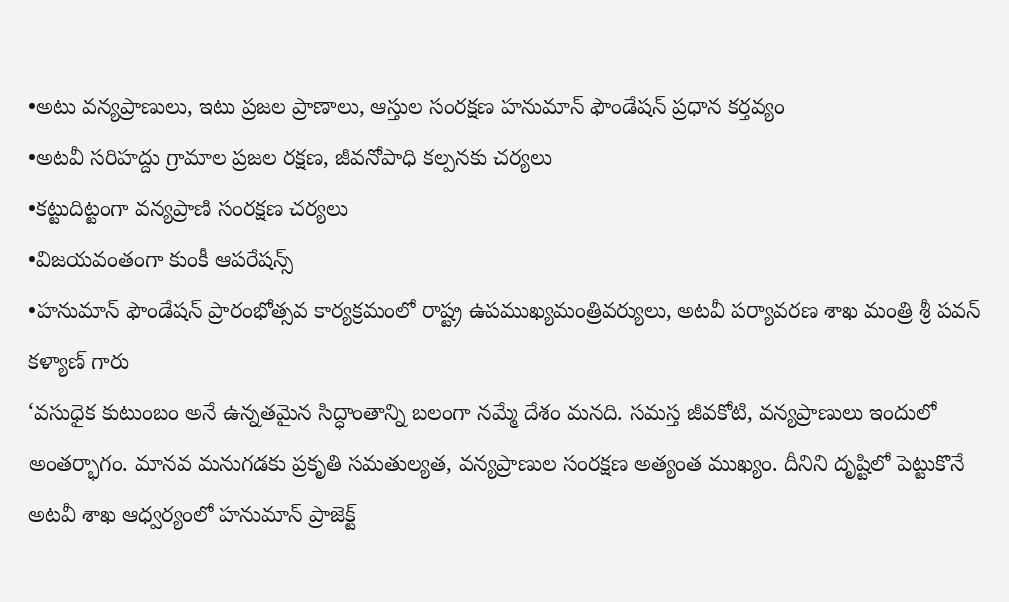•అటు వన్యప్రాణులు, ఇటు ప్రజల ప్రాణాలు, ఆస్తుల సంరక్షణ హనుమాన్ ఫౌండేషన్ ప్రధాన కర్తవ్యం
•అటవీ సరిహద్దు గ్రామాల ప్రజల రక్షణ, జీవనోపాధి కల్పనకు చర్యలు
•కట్టుదిట్టంగా వన్యప్రాణి సంరక్షణ చర్యలు
•విజయవంతంగా కుంకీ ఆపరేషన్స్
•హనుమాన్ ఫౌండేషన్ ప్రారంభోత్సవ కార్యక్రమంలో రాష్ట్ర ఉపముఖ్యమంత్రివర్యులు, అటవీ పర్యావరణ శాఖ మంత్రి శ్రీ పవన్ కళ్యాణ్ గారు
‘వసుధైక కుటుంబం అనే ఉన్నతమైన సిద్ధాంతాన్ని బలంగా నమ్మే దేశం మనది. సమస్త జీవకోటి, వన్యప్రాణులు ఇందులో అంతర్భాగం. మానవ మనుగడకు ప్రకృతి సమతుల్యత, వన్యప్రాణుల సంరక్షణ అత్యంత ముఖ్యం. దీనిని దృష్టిలో పెట్టుకొనే అటవీ శాఖ ఆధ్వర్యంలో హనుమాన్ ప్రాజెక్ట్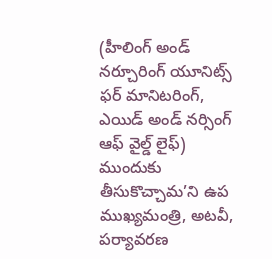(హీలింగ్ అండ్ నర్చూరింగ్ యూనిట్స్ ఫర్ మానిటరింగ్, ఎయిడ్ అండ్ నర్సింగ్ ఆఫ్ వైల్డ్ లైఫ్) ముందుకు తీసుకొచ్చామ’ని ఉప ముఖ్యమంత్రి, అటవీ, పర్యావరణ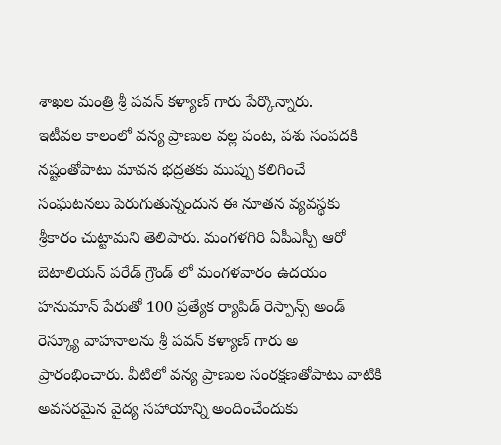శాఖల మంత్రి శ్రీ పవన్ కళ్యాణ్ గారు పేర్కొన్నారు.
ఇటీవల కాలంలో వన్య ప్రాణుల వల్ల పంట, పశు సంపదకి నష్టంతోపాటు మావన భద్రతకు ముప్పు కలిగించే సంఘటనలు పెరుగుతున్నందున ఈ నూతన వ్యవస్థకు శ్రీకారం చుట్టామని తెలిపారు. మంగళగిరి ఏపీఎస్పీ ఆరో బెటాలియన్ పరేడ్ గ్రౌండ్ లో మంగళవారం ఉదయం హనుమాన్ పేరుతో 100 ప్రత్యేక ర్యాపిడ్ రెస్పాన్స్ అండ్ రెస్క్యూ వాహనాలను శ్రీ పవన్ కళ్యాణ్ గారు అ ప్రారంభించారు. వీటిలో వన్య ప్రాణుల సంరక్షణతోపాటు వాటికి అవసరమైన వైద్య సహాయాన్ని అందించేందుకు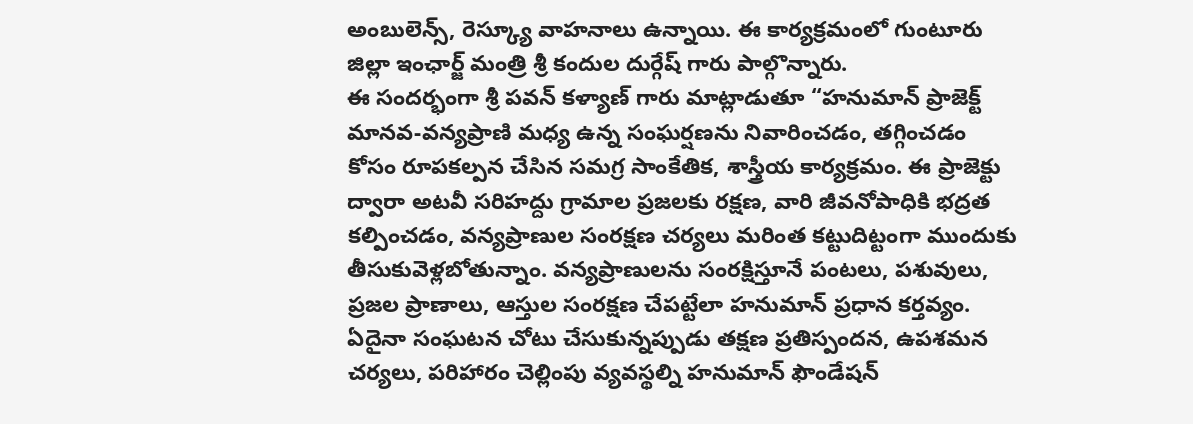అంబులెన్స్, రెస్క్యూ వాహనాలు ఉన్నాయి. ఈ కార్యక్రమంలో గుంటూరు జిల్లా ఇంఛార్జ్ మంత్రి శ్రీ కందుల దుర్గేష్ గారు పాల్గొన్నారు.
ఈ సందర్భంగా శ్రీ పవన్ కళ్యాణ్ గారు మాట్లాడుతూ “హనుమాన్ ప్రాజెక్ట్ మానవ-వన్యప్రాణి మధ్య ఉన్న సంఘర్షణను నివారించడం, తగ్గించడం కోసం రూపకల్పన చేసిన సమగ్ర సాంకేతిక, శాస్త్రీయ కార్యక్రమం. ఈ ప్రాజెక్టు ద్వారా అటవీ సరిహద్దు గ్రామాల ప్రజలకు రక్షణ, వారి జీవనోపాధికి భద్రత కల్పించడం, వన్యప్రాణుల సంరక్షణ చర్యలు మరింత కట్టుదిట్టంగా ముందుకు తీసుకువెళ్లబోతున్నాం. వన్యప్రాణులను సంరక్షిస్తూనే పంటలు, పశువులు, ప్రజల ప్రాణాలు, ఆస్తుల సంరక్షణ చేపట్టేలా హనుమాన్ ప్రధాన కర్తవ్యం. ఏదైనా సంఘటన చోటు చేసుకున్నప్పుడు తక్షణ ప్రతిస్పందన, ఉపశమన చర్యలు, పరిహారం చెల్లింపు వ్యవస్థల్ని హనుమాన్ ఫౌండేషన్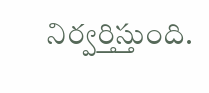నిర్వర్తిస్తుంది.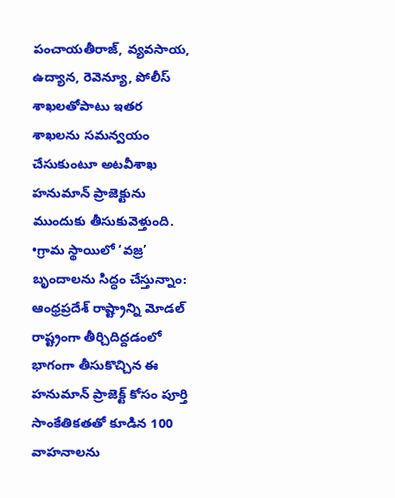పంచాయతీరాజ్, వ్యవసాయ, ఉద్యాన, రెవెన్యూ, పోలీస్ శాఖలతోపాటు ఇతర శాఖలను సమన్వయం చేసుకుంటూ అటవీశాఖ హనుమాన్ ప్రాజెక్టును ముందుకు తీసుకువెళ్తుంది.
•గ్రామ స్థాయిలో ‘వజ్ర’ బృందాలను సిద్ధం చేస్తున్నాం:
ఆంధ్రప్రదేశ్ రాష్ట్రాన్ని మోడల్ రాష్ట్రంగా తీర్చిదిద్దడంలో భాగంగా తీసుకొచ్చిన ఈ హనుమాన్ ప్రాజెక్ట్ కోసం పూర్తి సాంకేతికతతో కూడిన 100 వాహనాలను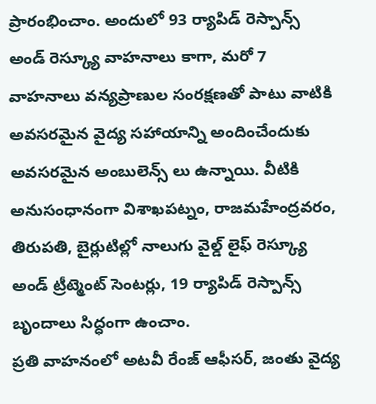ప్రారంభించాం. అందులో 93 ర్యాపిడ్ రెస్పాన్స్ అండ్ రెస్క్యూ వాహనాలు కాగా, మరో 7 వాహనాలు వన్యప్రాణుల సంరక్షణతో పాటు వాటికి అవసరమైన వైద్య సహాయాన్ని అందించేందుకు అవసరమైన అంబులెన్స్ లు ఉన్నాయి. వీటికి అనుసంధానంగా విశాఖపట్నం, రాజమహేంద్రవరం, తిరుపతి, బైర్లుటిల్లో నాలుగు వైల్డ్ లైఫ్ రెస్క్యూ అండ్ ట్రీట్మెంట్ సెంటర్లు, 19 ర్యాపిడ్ రెస్పాన్స్ బృందాలు సిద్ధంగా ఉంచాం.
ప్రతి వాహనంలో అటవీ రేంజ్ ఆఫీసర్, జంతు వైద్య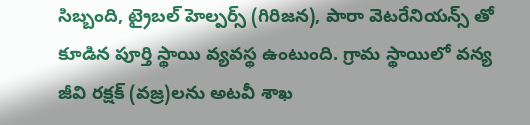సిబ్బంది, ట్రైబల్ హెల్పర్స్ (గిరిజన), పారా వెటరేనియన్స్ తో కూడిన పూర్తి స్థాయి వ్యవస్థ ఉంటుంది. గ్రామ స్థాయిలో వన్య జీవి రక్షక్ (వజ్ర)లను అటవీ శాఖ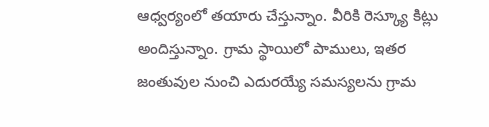ఆధ్వర్యంలో తయారు చేస్తున్నాం. వీరికి రెస్క్యూ కిట్లు అందిస్తున్నాం. గ్రామ స్థాయిలో పాములు, ఇతర జంతువుల నుంచి ఎదురయ్యే సమస్యలను గ్రామ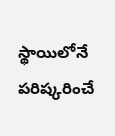స్థాయిలోనే పరిష్కరించే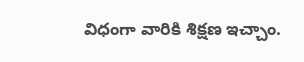విధంగా వారికి శిక్షణ ఇచ్చాం.